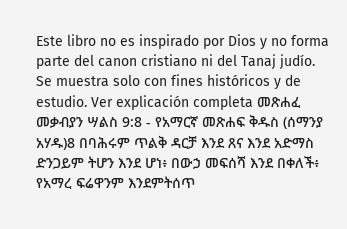Este libro no es inspirado por Dios y no forma parte del canon cristiano ni del Tanaj judío. Se muestra solo con fines históricos y de estudio. Ver explicación completa መጽሐፈ መቃብያን ሣልስ 9:8 - የአማርኛ መጽሐፍ ቅዱስ (ሰማንያ አሃዱ)8 በባሕሩም ጥልቅ ዳርቻ እንደ ጸና እንደ አድማስ ድንጋይም ትሆን እንደ ሆነ፥ በውኃ መፍሰሻ እንደ በቀለች፥ የአማረ ፍሬዋንም እንደምትሰጥ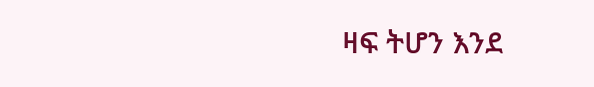ዛፍ ትሆን እንደ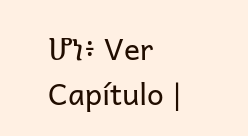ሆነ፥ Ver Capítulo |